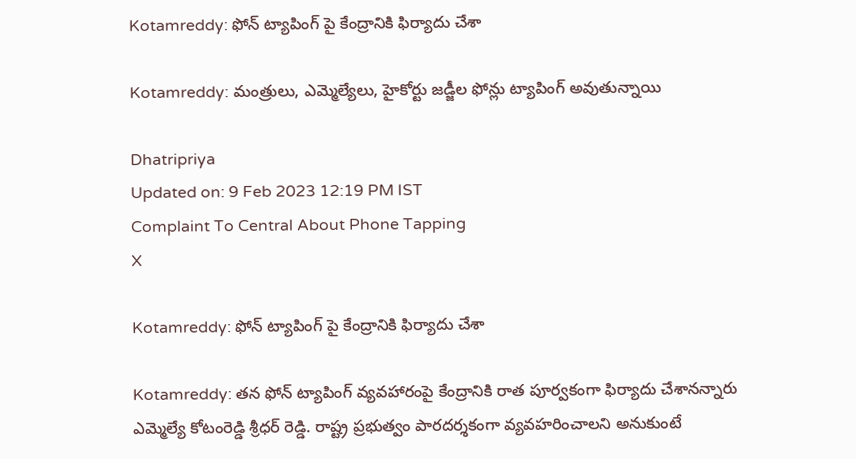Kotamreddy: ఫోన్ ట్యాపింగ్ పై కేంద్రానికి ఫిర్యాదు చేశా

Kotamreddy: మంత్రులు, ఎమ్మెల్యేలు, హైకోర్టు జడ్జీల ఫోన్లు ట్యాపింగ్ అవుతున్నాయి

Dhatripriya
Updated on: 9 Feb 2023 12:19 PM IST
Complaint To Central About Phone Tapping
X

Kotamreddy: ఫోన్ ట్యాపింగ్ పై కేంద్రానికి ఫిర్యాదు చేశా

Kotamreddy: తన ఫోన్ ట్యాపింగ్ వ్యవహారంపై కేంద్రానికి రాత పూర్వకంగా ఫిర్యాదు చేశానన్నారు ఎమ్మెల్యే కోటంరెడ్డి శ్రీధర్ రెడ్డి. రాష్ట్ర ప్రభుత్వం పారదర్శకంగా వ్యవహరించాలని అనుకుంటే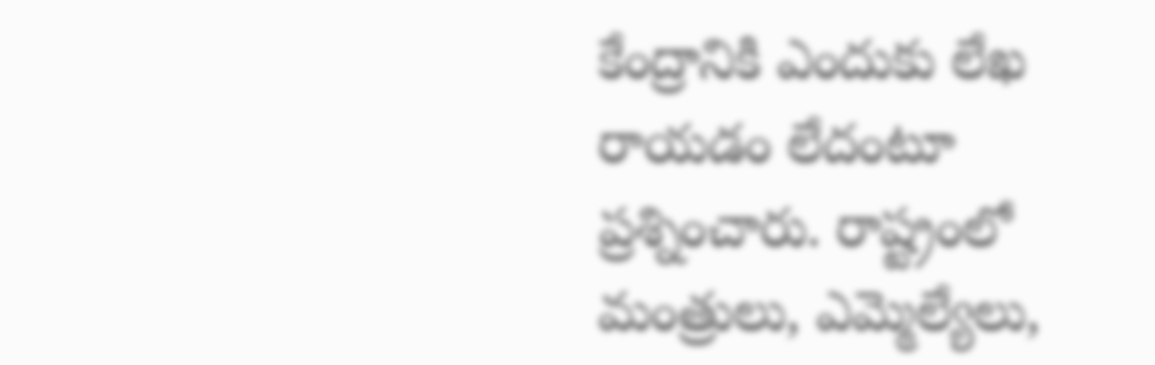కేంద్రానికి ఎందుకు లేఖ రాయడం లేదంటూ ప్రశ్నించారు. రాష్ట్రంలో మంత్రులు, ఎమ్మెల్యేలు,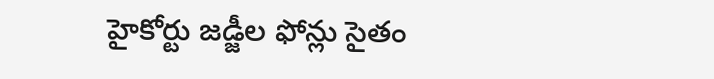హైకోర్టు జడ్జీల ఫోన్లు సైతం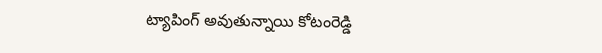ట్యాపింగ్ అవుతున్నాయి కోటంరెడ్డి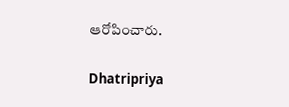ఆరోపించారు.

Dhatripriya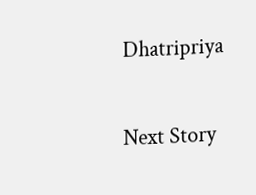Dhatripriya

Next Story